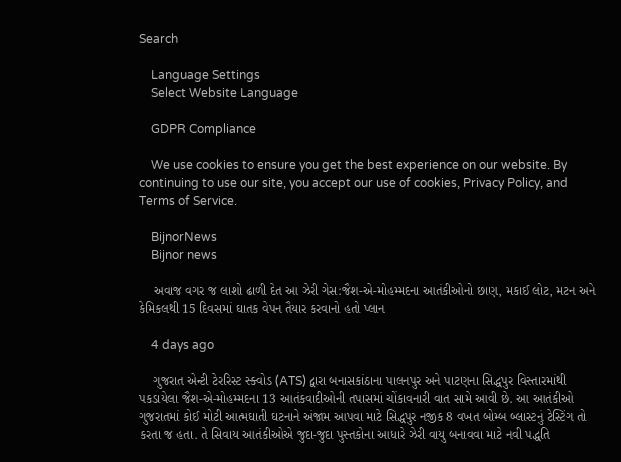Search

    Language Settings
    Select Website Language

    GDPR Compliance

    We use cookies to ensure you get the best experience on our website. By continuing to use our site, you accept our use of cookies, Privacy Policy, and Terms of Service.

    BijnorNews
    Bijnor news

    અવાજ વગર જ લાશો ઢાળી દેત આ ઝેરી ગેસ:જૈશ-એ-મોહમ્મદના આતંકીઓનો છાણ, મકાઈ લોટ, મટન અને કેમિકલથી 15 દિવસમાં ઘાતક વેપન તૈયાર કરવાનો હતો પ્લાન

    4 days ago

    ગુજરાત એન્ટી ટેરરિસ્ટ સ્ક્વોડ (ATS) દ્વારા બનાસકાંઠાના પાલનપુર અને પાટણના સિદ્ધપુર વિસ્તારમાંથી પકડાયેલા જૈશ-એ-મોહમ્મદના 13 આતંકવાદીઓની તપાસમાં ચોંકાવનારી વાત સામે આવી છે. આ આતંકીઓ ગુજરાતમાં કોઈ મોટી આત્મઘાતી ઘટનાને અંજામ આપવા માટે સિદ્ધપુર નજીક 8 વખત બોમ્બ બ્લાસ્ટનું ટેસ્ટિંગ તો કરતા જ હતા. તે સિવાય આતંકીઓએ જુદા-જુદા પુસ્તકોના આધારે ઝેરી વાયુ બનાવવા માટે નવી પદ્ધતિ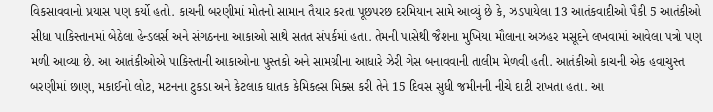વિકસાવવાનો પ્રયાસ પણ કર્યો હતો. કાચની બરણીમાં મોતનો સામાન તૈયાર કરતા પૂછપરછ દરમિયાન સામે આવ્યું છે કે, ઝડપાયેલા 13 આતંકવાદીઓ પૈકી 5 આતંકીઓ સીધા પાકિસ્તાનમાં બેઠેલા હેન્ડલર્સ અને સંગઠનના આકાઓ સાથે સતત સંપર્કમાં હતા. તેમની પાસેથી જૈશના મુખિયા મૌલાના અઝહર મસૂદને લખવામાં આવેલા પત્રો પણ મળી આવ્યા છે. આ આતંકીઓએ પાકિસ્તાની આકાઓના પુસ્તકો અને સામગ્રીના આધારે ઝેરી ગેસ બનાવવાની તાલીમ મેળવી હતી. આતંકીઓ કાચની એક હવાચુસ્ત બરણીમાં છાણ, મકાઈનો લોટ, મટનના ટુકડા અને કેટલાક ઘાતક કેમિકલ્સ મિક્સ કરી તેને 15 દિવસ સુધી જમીનની નીચે દાટી રાખતા હતા. આ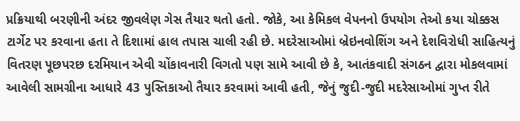પ્રક્રિયાથી બરણીની અંદર જીવલેણ ગેસ તૈયાર થતો હતો. જોકે, આ કેમિકલ વેપનનો ઉપયોગ તેઓ કયા ચોક્કસ ટાર્ગેટ પર કરવાના હતા તે દિશામાં હાલ તપાસ ચાલી રહી છે. મદરેસાઓમાં બ્રેઇનવોશિંગ અને દેશવિરોધી સાહિત્યનું વિતરણ પૂછપરછ દરમિયાન એવી ચોંકાવનારી વિગતો પણ સામે આવી છે કે, આતંકવાદી સંગઠન દ્વારા મોકલવામાં આવેલી સામગ્રીના આધારે 43 પુસ્તિકાઓ તૈયાર કરવામાં આવી હતી, જેનું જુદી-જુદી મદરેસાઓમાં ગુપ્ત રીતે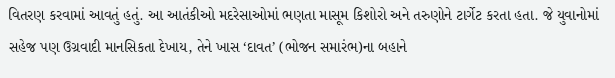વિતરણ કરવામાં આવતું હતું. આ આતંકીઓ મદરેસાઓમાં ભણતા માસૂમ કિશોરો અને તરુણોને ટાર્ગેટ કરતા હતા. જે યુવાનોમાં સહેજ પણ ઉગ્રવાદી માનસિકતા દેખાય, તેને ખાસ ‘દાવત’ (ભોજન સમારંભ)ના બહાને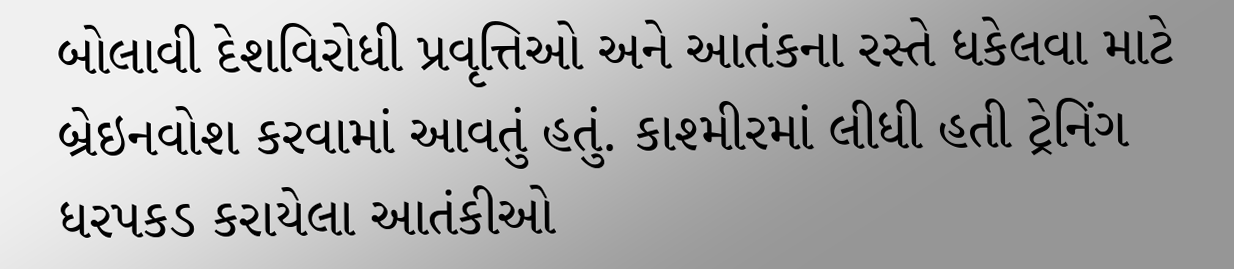બોલાવી દેશવિરોધી પ્રવૃત્તિઓ અને આતંકના રસ્તે ધકેલવા માટે બ્રેઇનવોશ કરવામાં આવતું હતું. કાશ્મીરમાં લીધી હતી ટ્રેનિંગ ધરપકડ કરાયેલા આતંકીઓ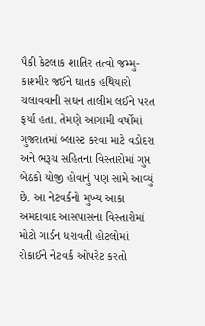પૈકી કેટલાક શાતિર તત્વો જમ્મુ-કાશ્મીર જઈને ઘાતક હથિયારો ચલાવવાની સઘન તાલીમ લઈને પરત ફર્યા હતા. તેમણે આગામી વર્ષોમાં ગુજરાતમાં બ્લાસ્ટ કરવા માટે વડોદરા અને ભરૂચ સહિતના વિસ્તારોમાં ગુપ્ત બેઠકો યોજી હોવાનું પણ સામે આવ્યું છે. આ નેટવર્કનો મુખ્ય આકા અમદાવાદ આસપાસના વિસ્તારોમાં મોટો ગાર્ડન ધરાવતી હોટલોમાં રોકાઈને નેટવર્ક ઓપરેટ કરતો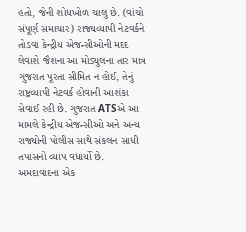હતો, જેની શોધખોળ ચાલુ છે. (વાંચો સંપૂર્ણ સમાચાર) રાજ્યવ્યાપી નેટવર્કને તોડવા કેન્દ્રીય એજન્સીઓની મદદ લેવાશે જૈશના આ મોડ્યુલના તાર માત્ર ગુજરાત પૂરતા સીમિત ન હોઈ, તેનું રાષ્ટ્રવ્યાપી નેટવર્ક હોવાની આશંકા સેવાઈ રહી છે. ગુજરાત ATSએ આ મામલે કેન્દ્રીય એજન્સીઓ અને અન્ય રાજ્યોની પોલીસ સાથે સંકલન સાધી તપાસનો વ્યાપ વધાર્યો છે. અમદાવાદના એક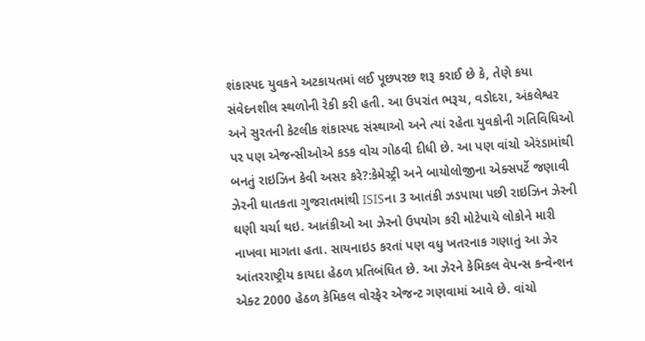શંકાસ્પદ યુવકને અટકાયતમાં લઈ પૂછપરછ શરૂ કરાઈ છે કે, તેણે કયા સંવેદનશીલ સ્થળોની રેકી કરી હતી. આ ઉપરાંત ભરૂચ, વડોદરા, અંકલેશ્વર અને સુરતની કેટલીક શંકાસ્પદ સંસ્થાઓ અને ત્યાં રહેતા યુવકોની ગતિવિધિઓ પર પણ એજન્સીઓએ કડક વોચ ગોઠવી દીધી છે. આ પણ વાંચો એરંડામાંથી બનતું રાઇઝિન કેવી અસર કરે?:કેમેસ્ટ્રી અને બાયોલોજીના એક્સપર્ટે જણાવી ઝેરની ઘાતકતા ગુજરાતમાંથી ISISના 3 આતંકી ઝડપાયા પછી રાઇઝિન ઝેરની ઘણી ચર્ચા થઇ. આતંકીઓ આ ઝેરનો ઉપયોગ કરી મોટેપાયે લોકોને મારી નાખવા માગતા હતા. સાયનાઇડ કરતાં પણ વધુ ખતરનાક ગણાતું આ ઝેર આંતરરાષ્ટ્રીય કાયદા હેઠળ પ્રતિબંધિત છે. આ ઝેરને કેમિકલ વેપન્સ કન્વેન્શન એક્ટ 2000 હેઠળ કેમિકલ વોરફેર એજન્ટ ગણવામાં આવે છે. વાંચો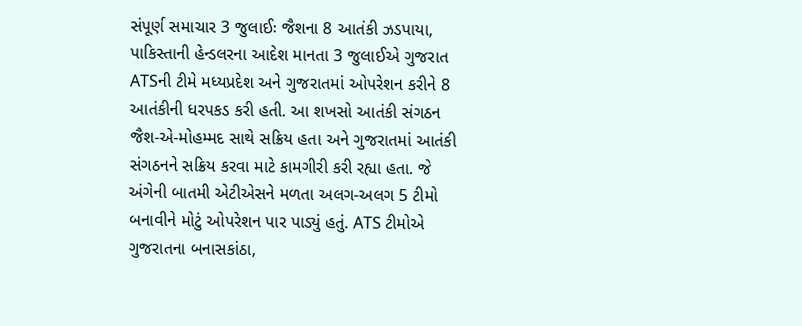સંપૂર્ણ સમાચાર 3 જુલાઈઃ જૈશના 8 આતંકી ઝડપાયા, પાકિસ્તાની હેન્ડલરના આદેશ માનતા 3 જુલાઈએ ગુજરાત ATSની ટીમે મધ્યપ્રદેશ અને ગુજરાતમાં ઓપરેશન કરીને 8 આતંકીની ધરપકડ કરી હતી. આ શખસો આતંકી સંગઠન જૈશ-એ-મોહમ્મદ સાથે સક્રિય હતા અને ગુજરાતમાં આતંકી સંગઠનને સક્રિય કરવા માટે કામગીરી કરી રહ્યા હતા. જે અંગેની બાતમી એટીએસને મળતા અલગ-અલગ 5 ટીમો બનાવીને મોટું ઓપરેશન પાર પાડ્યું હતું. ATS ટીમોએ ગુજરાતના બનાસકાંઠા,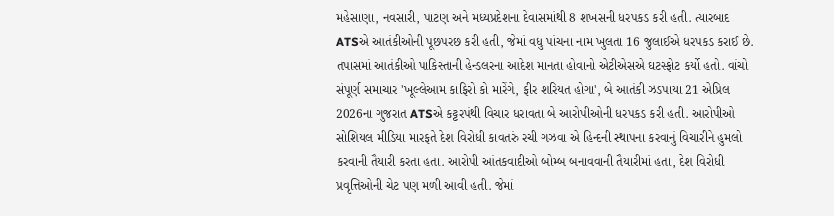મહેસાણા, નવસારી, પાટણ અને મધ્યપ્રદેશના દેવાસમાંથી 8 શખસની ધરપકડ કરી હતી. ત્યારબાદ ATSએ આતંકીઓની પૂછપરછ કરી હતી, જેમાં વધુ પાંચના નામ ખુલતા 16 જુલાઈએ ધરપકડ કરાઈ છે. તપાસમાં આતંકીઓ પાકિસ્તાની હેન્ડલરના આદેશ માનતા હોવાનો એટીએસએ ઘટસ્ફોટ કર્યો હતો. વાંચો સંપૂર્ણ સમાચાર 'ખૂલ્લેઆમ કાફિરો કો મારેંગે, ફીર શરિયત હોગા', બે આતંકી ઝડપાયા 21 એપ્રિલ 2026ના ગુજરાત ATSએ કટ્ટરપંથી વિચાર ધરાવતા બે આરોપીઓની ધરપકડ કરી હતી. આરોપીઓ સોશિયલ મીડિયા મારફતે દેશ વિરોધી કાવતરું રચી ગઝવા એ હિન્દની સ્થાપના કરવાનું વિચારીને હુમલો કરવાની તૈયારી કરતા હતા. આરોપી આંતકવાદીઓ બોમ્બ બનાવવાની તૈયારીમાં હતા, દેશ વિરોધી પ્રવૃત્તિઓની ચેટ પણ મળી આવી હતી. જેમાં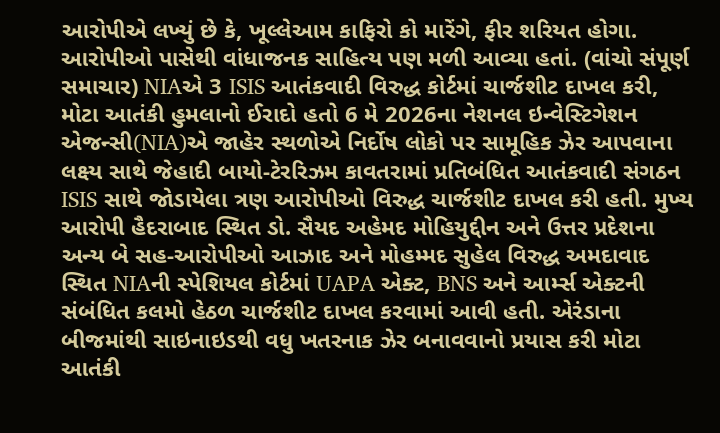આરોપીએ લખ્યું છે કે, ખૂલ્લેઆમ કાફિરો કો મારેંગે, ફીર શરિયત હોગા. આરોપીઓ પાસેથી વાંધાજનક સાહિત્ય પણ મળી આવ્યા હતાં. (વાંચો સંપૂર્ણ સમાચાર) NIAએ 3 ISIS આતંકવાદી વિરુદ્ધ કોર્ટમાં ચાર્જશીટ દાખલ કરી, મોટા આતંકી હુમલાનો ઈરાદો હતો 6 મે 2026ના નેશનલ ઇન્વેસ્ટિગેશન એજન્સી(NIA)એ જાહેર સ્થળોએ નિર્દોષ લોકો પર સામૂહિક ઝેર આપવાના લક્ષ્ય સાથે જેહાદી બાયો-ટેરરિઝમ કાવતરામાં પ્રતિબંધિત આતંકવાદી સંગઠન ISIS સાથે જોડાયેલા ત્રણ આરોપીઓ વિરુદ્ધ ચાર્જશીટ દાખલ કરી હતી. મુખ્ય આરોપી હૈદરાબાદ સ્થિત ડો. સૈયદ અહેમદ મોહિયુદ્દીન અને ઉત્તર પ્રદેશના અન્ય બે સહ-આરોપીઓ આઝાદ અને મોહમ્મદ સુહેલ વિરુદ્ધ અમદાવાદ સ્થિત NIAની સ્પેશિયલ કોર્ટમાં UAPA એક્ટ, BNS અને આર્મ્સ એક્ટની સંબંધિત કલમો હેઠળ ચાર્જશીટ દાખલ કરવામાં આવી હતી. એરંડાના બીજમાંથી સાઇનાઇડથી વધુ ખતરનાક ઝેર બનાવવાનો પ્રયાસ કરી મોટા આતંકી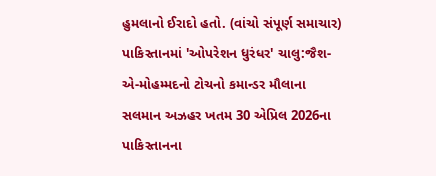હુમલાનો ઈરાદો હતો. (વાંચો સંપૂર્ણ સમાચાર) પાકિસ્તાનમાં 'ઓપરેશન ધુરંધર' ચાલુ:જૈશ-એ-મોહમ્મદનો ટોચનો કમાન્ડર મૌલાના સલમાન અઝહર ખતમ 30 એપ્રિલ 2026ના પાકિસ્તાનના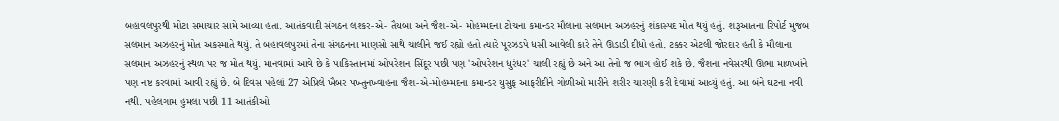બહાવલપુરથી મોટા સમાચાર સામે આવ્યા હતા. આતંકવાદી સંગઠન લશ્કર-એ- તૈયબા અને જૈશ-એ- મોહમ્મદના ટોચના કમાન્ડર મૌલાના સલમાન અઝહરનું શંકાસ્પદ મોત થયું હતું. શરૂઆતના રિપોર્ટ મુજબ સલમાન અઝહરનું મોત અકસ્માતે થયું. તે બહાવલપુરમાં તેના સંગઠનના માણસો સાથે ચાલીને જઈ રહ્યો હતો ત્યારે પૂરઝડપે ધસી આવેલી કારે તેને ઊડાડી દીધો હતો. ટક્કર એટલી જોરદાર હતી કે મૌલાના સલમાન અઝહરનું સ્થળ પર જ મોત થયું. માનવામાં આવે છે કે પાકિસ્તાનમાં ઓપરેશન સિંદૂર પછી પણ 'ઓપરેશન ધુરંધર' ચાલી રહ્યું છે અને આ તેનો જ ભાગ હોઈ શકે છે. જૈશના નવેસરથી ઊભા માળખાંને પણ નષ્ટ કરવામાં આવી રહ્યું છે. બે દિવસ પહેલાં 27 એપ્રિલે ખૈબર પખ્તુનખ્વાહના જૈશ-એ-મોહમ્મદના કમાન્ડર યુસુફ આફરીદીને ગોળીઓ મારીને શરીર ચારણી કરી દેવામાં આવ્યું હતું. આ બંને ઘટના નવી નથી. પહેલગામ હુમલા પછી 11 આતંકીઓ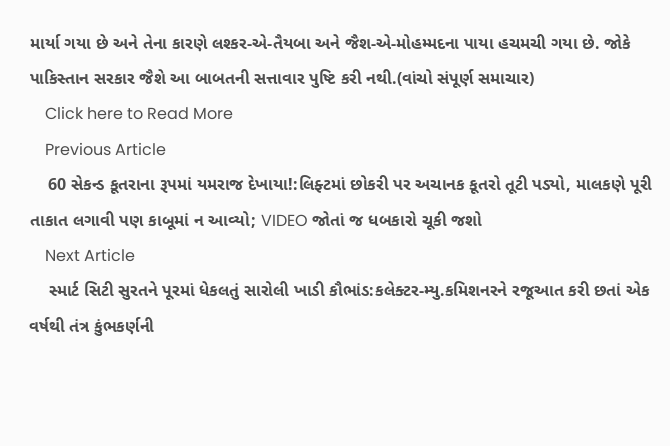માર્યા ગયા છે અને તેના કારણે લશ્કર-એ-તૈયબા અને જૈશ-એ-મોહમ્મદના પાયા હચમચી ગયા છે. જોકે પાકિસ્તાન સરકાર જૈશે આ બાબતની સત્તાવાર પુષ્ટિ કરી નથી.(વાંચો સંપૂર્ણ સમાચાર)
    Click here to Read More
    Previous Article
    60 સેકન્ડ કૂતરાના રૂપમાં યમરાજ દેખાયા!:લિફ્ટમાં છોકરી પર અચાનક કૂતરો તૂટી પડ્યો, માલકણે પૂરી તાકાત લગાવી પણ કાબૂમાં ન આવ્યો; VIDEO જોતાં જ ધબકારો ચૂકી જશો
    Next Article
    સ્માર્ટ સિટી સુરતને પૂરમાં ધેકલતું સારોલી ખાડી કૌભાંડ:કલેક્ટર-મ્યુ.કમિશનરને રજૂઆત કરી છતાં એક વર્ષથી તંત્ર કુંભકર્ણની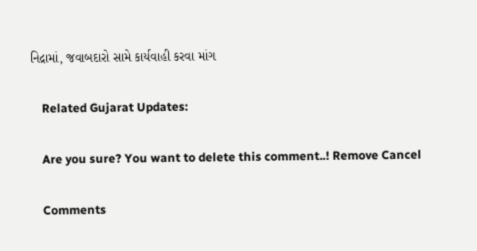નિદ્રામાં, જવાબદારો સામે કાર્યવાહી કરવા માંગ

    Related Gujarat Updates:

    Are you sure? You want to delete this comment..! Remove Cancel

    Comments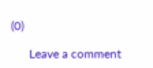(0)

      Leave a comment